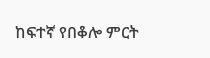ከፍተኛ የበቆሎ ምርት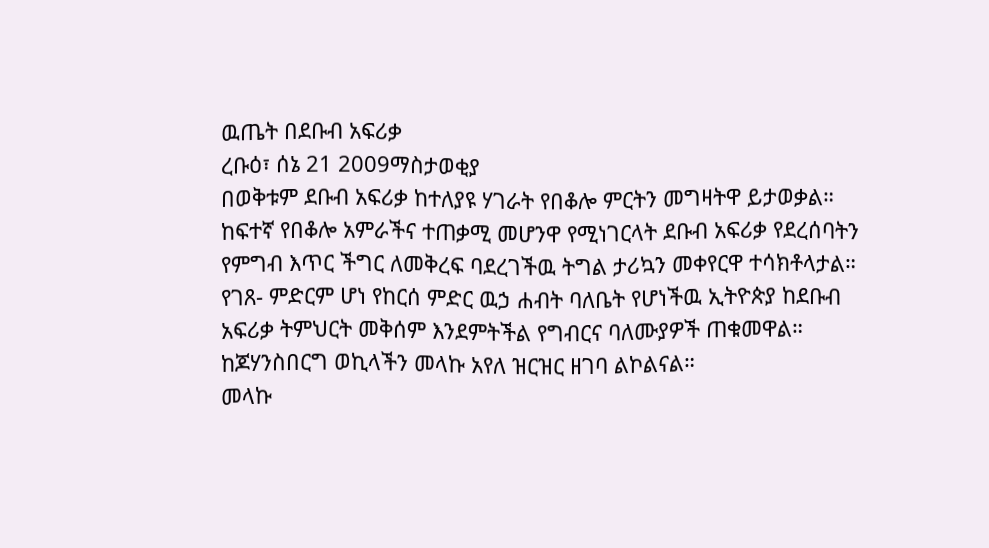ዉጤት በደቡብ አፍሪቃ
ረቡዕ፣ ሰኔ 21 2009ማስታወቂያ
በወቅቱም ደቡብ አፍሪቃ ከተለያዩ ሃገራት የበቆሎ ምርትን መግዛትዋ ይታወቃል። ከፍተኛ የበቆሎ አምራችና ተጠቃሚ መሆንዋ የሚነገርላት ደቡብ አፍሪቃ የደረሰባትን የምግብ እጥር ችግር ለመቅረፍ ባደረገችዉ ትግል ታሪኳን መቀየርዋ ተሳክቶላታል። የገጸ- ምድርም ሆነ የከርሰ ምድር ዉኃ ሐብት ባለቤት የሆነችዉ ኢትዮጵያ ከደቡብ አፍሪቃ ትምህርት መቅሰም እንደምትችል የግብርና ባለሙያዎች ጠቁመዋል። ከጆሃንስበርግ ወኪላችን መላኩ አየለ ዝርዝር ዘገባ ልኮልናል።
መላኩ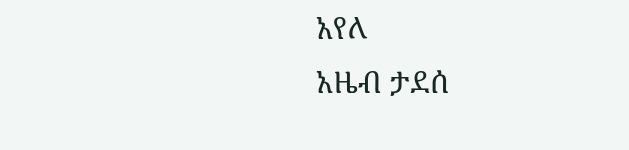አየለ
አዜብ ታደሰ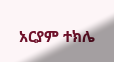አርያም ተክሌ